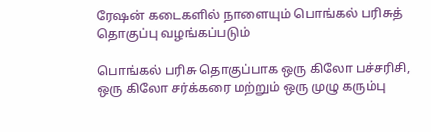ரேஷன் கடைகளில் நாளையும் பொங்கல் பரிசுத் தொகுப்பு வழங்கப்படும்

பொங்கல் பரிசு தொகுப்பாக ஒரு கிலோ பச்சரிசி, ஒரு கிலோ சர்க்கரை மற்றும் ஒரு முழு கரும்பு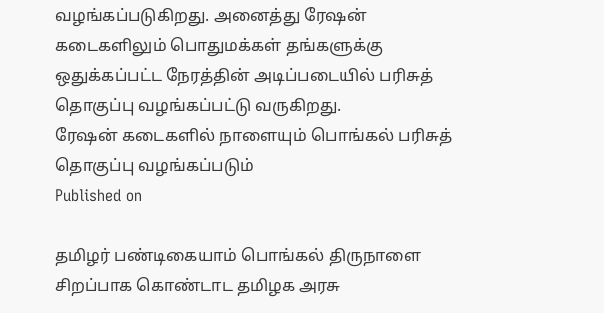வழங்கப்படுகிறது. அனைத்து ரேஷன் கடைகளிலும் பொதுமக்கள் தங்களுக்கு ஒதுக்கப்பட்ட நேரத்தின் அடிப்படையில் பரிசுத் தொகுப்பு வழங்கப்பட்டு வருகிறது.
ரேஷன் கடைகளில் நாளையும் பொங்கல் பரிசுத் தொகுப்பு வழங்கப்படும்
Published on

தமிழர் பண்டிகையாம் பொங்கல் திருநாளை சிறப்பாக கொண்டாட தமிழக அரசு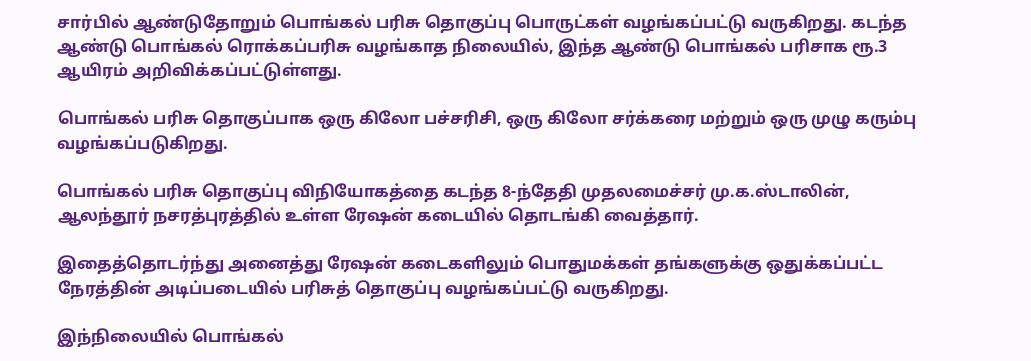சார்பில் ஆண்டுதோறும் பொங்கல் பரிசு தொகுப்பு பொருட்கள் வழங்கப்பட்டு வருகிறது. கடந்த ஆண்டு பொங்கல் ரொக்கப்பரிசு வழங்காத நிலையில், இந்த ஆண்டு பொங்கல் பரிசாக ரூ.3 ஆயிரம் அறிவிக்கப்பட்டுள்ளது.

பொங்கல் பரிசு தொகுப்பாக ஒரு கிலோ பச்சரிசி, ஒரு கிலோ சர்க்கரை மற்றும் ஒரு முழு கரும்பு வழங்கப்படுகிறது.

பொங்கல் பரிசு தொகுப்பு விநியோகத்தை கடந்த 8-ந்தேதி முதலமைச்சர் மு.க.ஸ்டாலின், ஆலந்தூர் நசரத்புரத்தில் உள்ள ரேஷன் கடையில் தொடங்கி வைத்தார்.

இதைத்தொடர்ந்து அனைத்து ரேஷன் கடைகளிலும் பொதுமக்கள் தங்களுக்கு ஒதுக்கப்பட்ட நேரத்தின் அடிப்படையில் பரிசுத் தொகுப்பு வழங்கப்பட்டு வருகிறது.

இந்நிலையில் பொங்கல்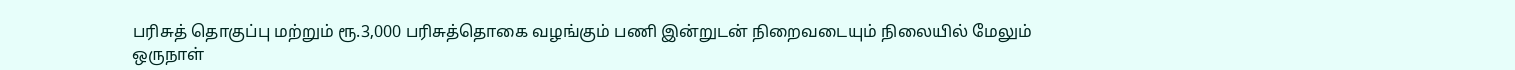பரிசுத் தொகுப்பு மற்றும் ரூ.3,000 பரிசுத்தொகை வழங்கும் பணி இன்றுடன் நிறைவடையும் நிலையில் மேலும் ஒருநாள்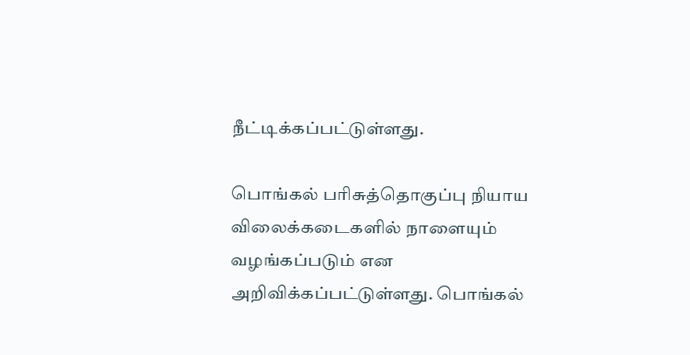நீட்டிக்கப்பட்டுள்ளது.

பொங்கல் பரிசுத்தொகுப்பு நியாய விலைக்கடைகளில் நாளையும் வழங்கப்படும் என அறிவிக்கப்பட்டுள்ளது. பொங்கல்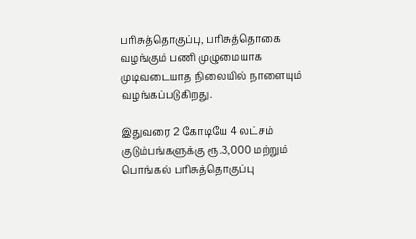பரிசுத்தொகுப்பு, பரிசுத்தொகை வழங்கும் பணி முழுமையாக முடிவடையாத நிலையில் நாளையும் வழங்கப்படுகிறது.

இதுவரை 2 கோடியே 4 லட்சம் குடும்பங்களுக்கு ரூ.3,000 மற்றும் பொங்கல் பரிசுத்தொகுப்பு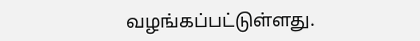வழங்கப்பட்டுள்ளது.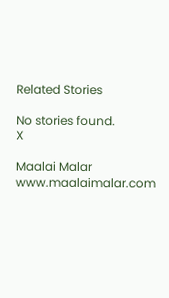Related Stories

No stories found.
X

Maalai Malar
www.maalaimalar.com